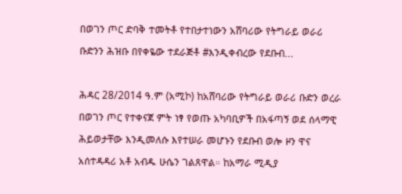በወገን ጦር ድባቅ ተመትቶ የተበታተነውን አሸባሪው የትግራይ ወራሪ ቡድንን ሕዝቡ በየቀዬው ተደራጅቶ #እንዲቀብረው የደቡብ...

ሕዳር 28/2014 ዓ.ም (አሚኮ) ከአሸባሪው የትግራይ ወራሪ ቡድን ወረራ በወገን ጦር የተቀናጀ ምት ነፃ የወጡ አካባቢዎች በአፋጣኝ ወደ ሰላማዊ ሕይወታቸው እንዲመለሱ እየተሠራ መሆኑን የደቡብ ወሎ ዞን ዋና አሰተዳዳሪ አቶ አብዱ ሁሴን ገልጸዋል። ከአማራ ሚዲያ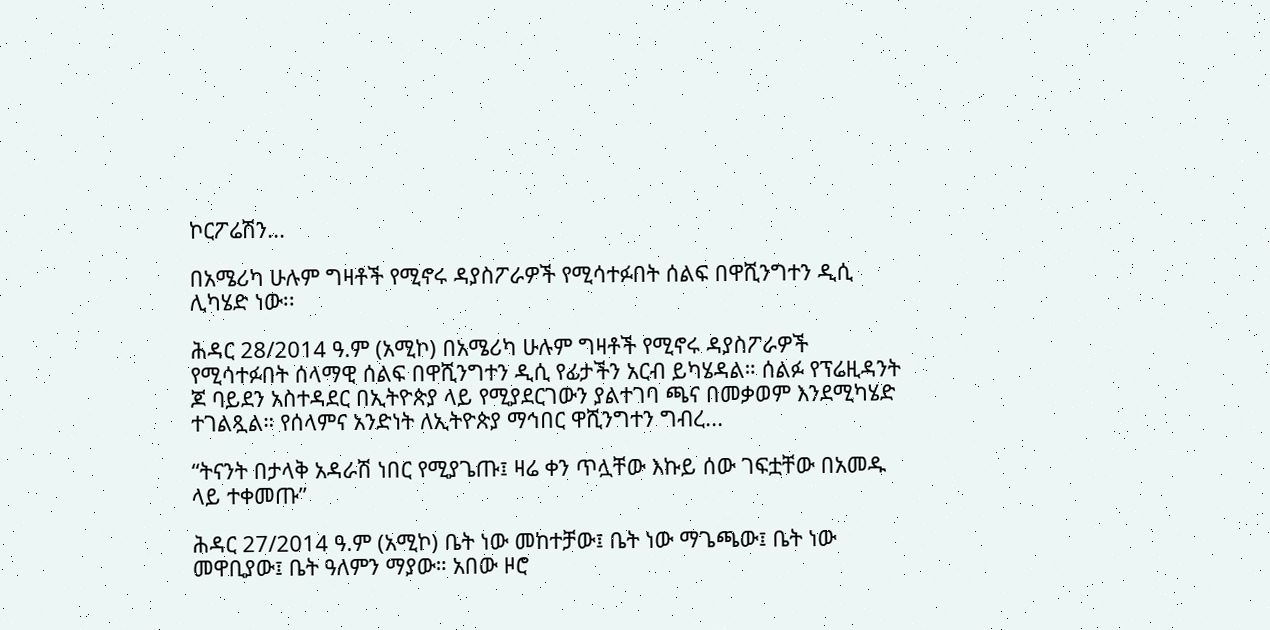ኮርፖሬሽን...

በአሜሪካ ሁሉም ግዛቶች የሚኖሩ ዳያስፖራዎች የሚሳተፉበት ሰልፍ በዋሺንግተን ዲሲ ሊካሄድ ነው፡፡

ሕዳር 28/2014 ዓ.ም (አሚኮ) በአሜሪካ ሁሉም ግዛቶች የሚኖሩ ዳያስፖራዎች የሚሳተፉበት ሰላማዊ ሰልፍ በዋሺንግተን ዲሲ የፊታችን አርብ ይካሄዳል። ሰልፉ የፕሬዚዳንት ጆ ባይደን አስተዳደር በኢትዮጵያ ላይ የሚያደርገውን ያልተገባ ጫና በመቃወም እንደሚካሄድ ተገልጿል። የሰላምና አንድነት ለኢትዮጵያ ማኅበር ዋሺንግተን ግብረ...

“ትናንት በታላቅ አዳራሽ ነበር የሚያጌጡ፤ ዛሬ ቀን ጥሏቸው እኩይ ሰው ገፍቷቸው በአመዱ ላይ ተቀመጡ”

ሕዳር 27/2014 ዓ.ም (አሚኮ) ቤት ነው መከተቻው፤ ቤት ነው ማጌጫው፤ ቤት ነው መዋቢያው፤ ቤት ዓለምን ማያው። አበው ዞሮ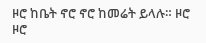ዞሮ ከቤት ኖሮ ኖሮ ከመሬት ይላሉ። ዞሮ ዞሮ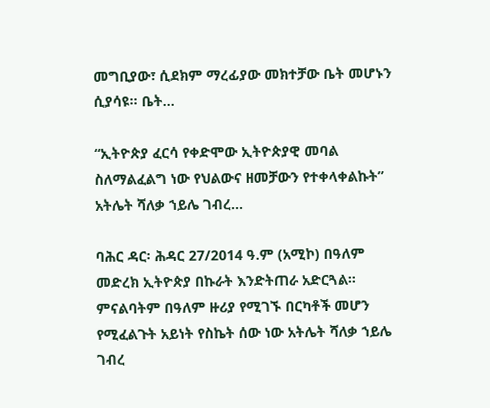መግቢያው፣ ሲደክም ማረፊያው መክተቻው ቤት መሆኑን ሲያሳዩ። ቤት...

“ኢትዮጵያ ፈርሳ የቀድሞው ኢትዮጵያዊ መባል ስለማልፈልግ ነው የህልውና ዘመቻውን የተቀላቀልኩት” አትሌት ሻለቃ ኀይሌ ገብረ...

ባሕር ዳር፡ ሕዳር 27/2014 ዓ.ም (አሚኮ) በዓለም መድረክ ኢትዮጵያ በኩራት እንድትጠራ አድርጓል። ምናልባትም በዓለም ዙሪያ የሚገኙ በርካቶች መሆን የሚፈልጉት አይነት የስኬት ሰው ነው አትሌት ሻለቃ ኀይሌ ገብረ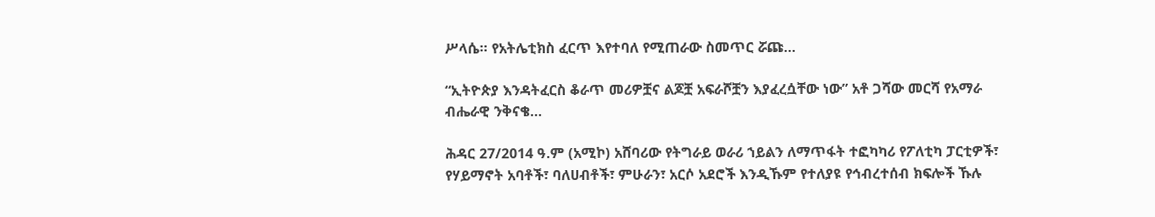ሥላሴ። የአትሌቲክስ ፈርጥ እየተባለ የሚጠራው ስመጥር ሯጩ...

“ኢትዮጵያ እንዳትፈርስ ቆራጥ መሪዎቿና ልጆቿ አፍራሾቿን እያፈረሷቸው ነው” አቶ ጋሻው መርሻ የአማራ ብሔራዊ ንቅናቄ...

ሕዳር 27/2014 ዓ.ም (አሚኮ) አሸባሪው የትግራይ ወራሪ ኀይልን ለማጥፋት ተፎካካሪ የፖለቲካ ፓርቲዎች፣ የሃይማኖት አባቶች፣ ባለሀብቶች፣ ምሁራን፣ አርሶ አደሮች እንዲኹም የተለያዩ የኅብረተሰብ ክፍሎች ኹሉ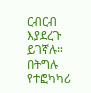ርብርብ እያደረጉ ይገኛሉ። በትግሉ የተፎካካሪ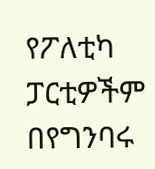የፖለቲካ ፓርቲዎችም በየግንባሩ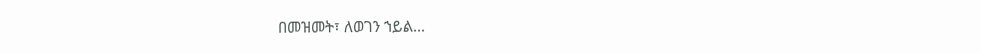በመዝመት፣ ለወገን ኀይል...